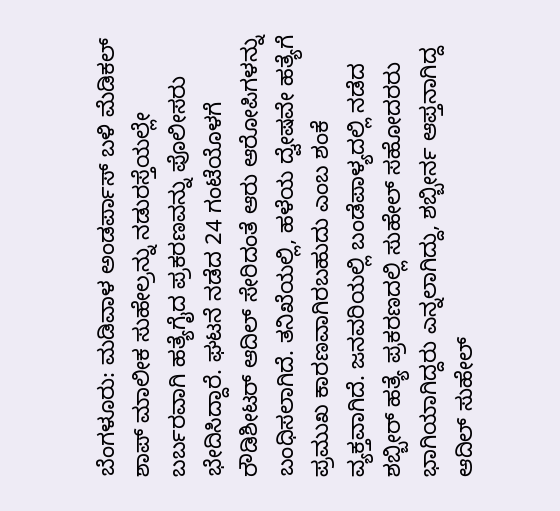ಬೆಂಗಳೂರು: ಮಡಿವಾಳ ಅಂಡರ್ಪಾಸ್ ಬಳಿ ಮೆಡಿಕಲ್ ಶಾಪ್ ಮಾಲೀಕ ಸುಹೇಲ್ರನ್ನು ನಡುರಸ್ತೆಯಲ್ಲೇ ಬರ್ಬರವಾಗಿ ಹತ್ಯೆಗೈದ ಪ್ರಕರಣವನ್ನು ಪೊಲೀಸರು ಭೇದಿಸಿದ್ದಾರೆ. ಘಟನೆ ನಡೆದ 24 ಗಂಟೆಯೊಳಗೆ ರೌಡಿಶೀಟರ್ ಆದಿಲ್ ಸೇರಿದಂತೆ ಆರು ಆರೋಪಿಗಳನ್ನು ಬಂಧಿಸಲಾಗಿದೆ. ತನಿಖೆಯಲ್ಲಿ, ಹಳೆಯ ದ್ವೇಷವೇ ಹತ್ಯೆಗೆ ಪ್ರಮುಖ ಕಾರಣವಾಗಿರಬಹುದು ಎಂಬ ಶಂಕೆ ವ್ಯಕ್ತವಾಗಿದೆ. ಜನವರಿಯಲ್ಲಿ ಬಂಡೆಪಾಳ್ಯದಲ್ಲಿ ನಡೆದ ಶಬ್ಬೀರ್ ಹತ್ಯೆ ಪ್ರಕರಣದಲ್ಲಿ ಸುಹೇಲ್ ಸಹೋದರರು ಭಾಗಿಯಾಗಿದ್ದರು ಎನ್ನಲಾಗಿದ್ದು, ಶಬ್ಬೀರ್ನ ಆಪ್ತನಾಗಿದ್ದ ಆದಿಲ್ ಸುಹೇಲ್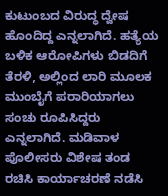ಕುಟುಂಬದ ವಿರುದ್ಧ ದ್ವೇಷ ಹೊಂದಿದ್ದ ಎನ್ನಲಾಗಿದೆ. ಹತ್ಯೆಯ ಬಳಿಕ ಆರೋಪಿಗಳು ಬಿಡದಿಗೆ ತೆರಳಿ, ಅಲ್ಲಿಂದ ಲಾರಿ ಮೂಲಕ ಮುಂಬೈಗೆ ಪರಾರಿಯಾಗಲು ಸಂಚು ರೂಪಿಸಿದ್ದರು ಎನ್ನಲಾಗಿದೆ. ಮಡಿವಾಳ ಪೊಲೀಸರು ವಿಶೇಷ ತಂಡ ರಚಿಸಿ ಕಾರ್ಯಾಚರಣೆ ನಡೆಸಿ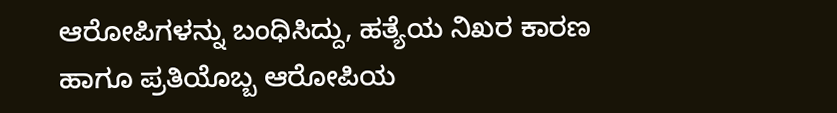ಆರೋಪಿಗಳನ್ನು ಬಂಧಿಸಿದ್ದು, ಹತ್ಯೆಯ ನಿಖರ ಕಾರಣ ಹಾಗೂ ಪ್ರತಿಯೊಬ್ಬ ಆರೋಪಿಯ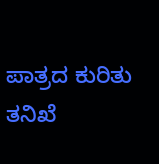ಪಾತ್ರದ ಕುರಿತು ತನಿಖೆ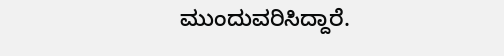ಮುಂದುವರಿಸಿದ್ದಾರೆ.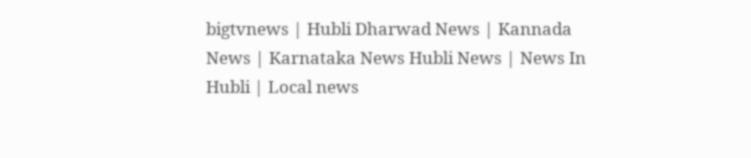bigtvnews | Hubli Dharwad News | Kannada News | Karnataka News Hubli News | News In Hubli | Local news